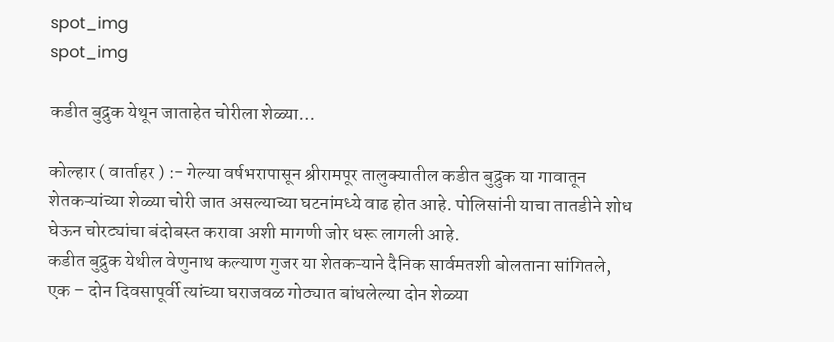spot_img
spot_img

कडीत बुद्रुक येथून जाताहेत चोरीला शेळ्या…

कोल्हार ( वार्ताहर ) :- गेल्या वर्षभरापासून श्रीरामपूर तालुक्यातील कडीत बुद्रुक या गावातून शेतकऱ्यांच्या शेळ्या चोरी जात असल्याच्या घटनांमध्ये वाढ होत आहे. पोलिसांनी याचा तातडीने शोध घेऊन चोरट्यांचा बंदोबस्त करावा अशी मागणी जोर धरू लागली आहे.
कडीत बुद्रुक येथील वेणुनाथ कल्याण गुजर या शेतकऱ्याने दैनिक सार्वमतशी बोलताना सांगितले, एक – दोन दिवसापूर्वी त्यांच्या घराजवळ गोठ्यात बांधलेल्या दोन शेळ्या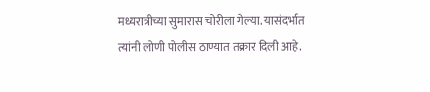मध्यरात्रीच्या सुमारास चोरीला गेल्या. यासंदर्भात त्यांनी लोणी पोलीस ठाण्यात तक्रार दिली आहे.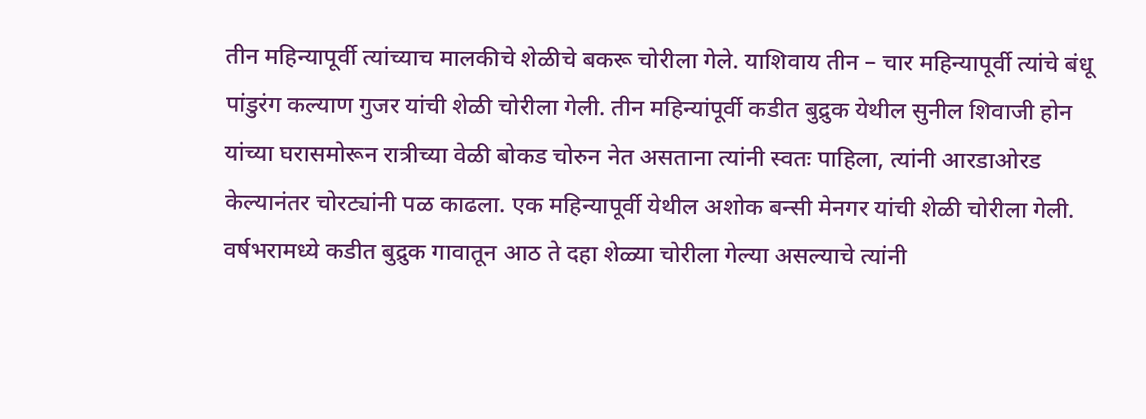तीन महिन्यापूर्वी त्यांच्याच मालकीचे शेळीचे बकरू चोरीला गेले. याशिवाय तीन – चार महिन्यापूर्वी त्यांचे बंधू पांडुरंग कल्याण गुजर यांची शेळी चोरीला गेली. तीन महिन्यांपूर्वी कडीत बुद्रुक येथील सुनील शिवाजी होन यांच्या घरासमोरून रात्रीच्या वेळी बोकड चोरुन नेत असताना त्यांनी स्वतः पाहिला, त्यांनी आरडाओरड केल्यानंतर चोरट्यांनी पळ काढला. एक महिन्यापूर्वी येथील अशोक बन्सी मेनगर यांची शेळी चोरीला गेली. वर्षभरामध्ये कडीत बुद्रुक गावातून आठ ते दहा शेळ्या चोरीला गेल्या असल्याचे त्यांनी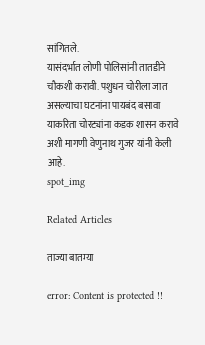सांगितले.
यासंदर्भात लोणी पोलिसांनी तातडीने चौकशी करावी. पशुधन चोरीला जात असल्याचा घटनांना पायबंद बसावा याकरिता चोरट्यांना कडक शासन करावे अशी मागणी वेणुनाथ गुजर यांनी केली आहे.
spot_img

Related Articles

ताज्या बातम्या

error: Content is protected !!